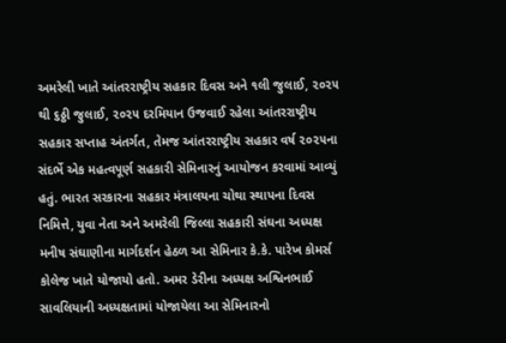અમરેલી ખાતે આંતરરાષ્ટ્રીય સહકાર દિવસ અને ૧લી જુલાઈ, ૨૦૨૫ થી ૬ઠ્ઠી જુલાઈ, ૨૦૨૫ દરમિયાન ઉજવાઈ રહેલા આંતરરાષ્ટ્રીય સહકાર સપ્તાહ અંતર્ગત, તેમજ આંતરરાષ્ટ્રીય સહકાર વર્ષ ૨૦૨૫ના સંદર્ભે એક મહત્વપૂર્ણ સહકારી સેમિનારનું આયોજન કરવામાં આવ્યું હતું. ભારત સરકારના સહકાર મંત્રાલયના ચોથા સ્થાપના દિવસ નિમિત્તે, યુવા નેતા અને અમરેલી જિલ્લા સહકારી સંઘના અધ્યક્ષ મનીષ સંઘાણીના માર્ગદર્શન હેઠળ આ સેમિનાર કે.કે. પારેખ કોમર્સ કોલેજ ખાતે યોજાયો હતો. અમર ડેરીના અધ્યક્ષ અશ્વિનભાઈ સાવલિયાની અધ્યક્ષતામાં યોજાયેલા આ સેમિનારનો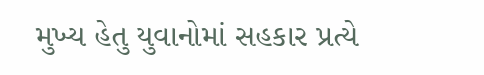મુખ્ય હેતુ યુવાનોમાં સહકાર પ્રત્યે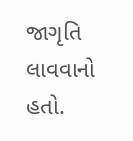જાગૃતિ લાવવાનો હતો.